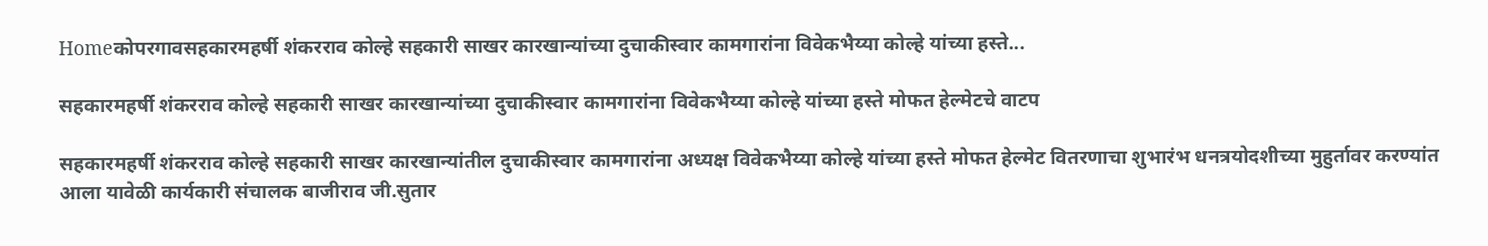Homeकोपरगावसहकारमहर्षी शंकरराव कोल्हे सहकारी साखर कारखान्यांच्या दुचाकीस्वार कामगारांना विवेकभैय्या कोल्हे यांच्या हस्ते...

सहकारमहर्षी शंकरराव कोल्हे सहकारी साखर कारखान्यांच्या दुचाकीस्वार कामगारांना विवेकभैय्या कोल्हे यांच्या हस्ते मोफत हेल्मेटचे वाटप

सहकारमहर्षी शंकरराव कोल्हे सहकारी साखर कारखान्यांतील दुचाकीस्वार कामगारांना अध्यक्ष विवेकभैय्या कोल्हे यांच्या हस्ते मोफत हेल्मेट वितरणाचा शुभारंभ धनत्रयोदशीच्या मुहुर्तावर करण्यांत आला यावेळी कार्यकारी संचालक बाजीराव जी.सुतार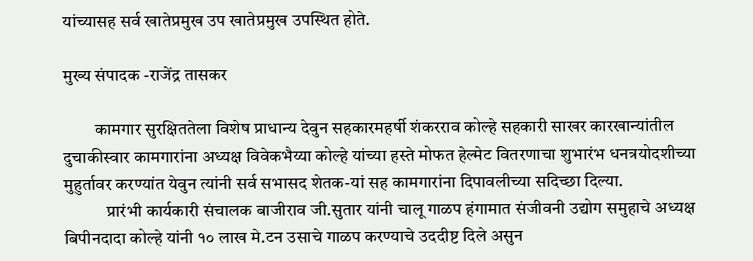यांच्यासह सर्व खातेप्रमुख उप खातेप्रमुख उपस्थित होते.

मुख्य संपादक -राजेंद्र तासकर

         कामगार सुरक्षिततेला विशेष प्राधान्य देवुन सहकारमहर्षी शंकरराव कोल्हे सहकारी साखर कारखान्यांतील दुचाकीस्वार कामगारांना अध्यक्ष विवेकभैय्या कोल्हे यांच्या हस्ते मोफत हेल्मेट वितरणाचा शुभारंभ धनत्रयोदशीच्या मुहुर्तावर करण्यांत येवुन त्यांनी सर्व सभासद शेतक-यां सह कामगारांना दिपावलीच्या सदिच्छा दिल्या.
            प्रारंभी कार्यकारी संचालक बाजीराव जी.सुतार यांनी चालू गाळप हंगामात संजीवनी उद्योग समुहाचे अध्यक्ष बिपीनदादा कोल्हे यांनी १० लाख मे.टन उसाचे गाळप करण्याचे उददीष्ट दिले असुन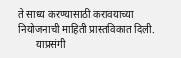ते साध्य करण्यासाठी करावयाच्या नियोजनाची माहिती प्रास्तविकात दिली.
       याप्रसंगी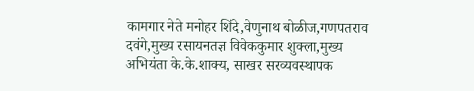कामगार नेते मनोहर शिंदे,वेणुनाथ बोळीज,गणपतराव दवंगे,मुख्य रसायनतज्ञ विवेककुमार शुक्ला,मुख्य अभियंता के.के.शाक्य, साखर सरव्यवस्थापक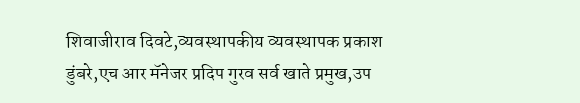शिवाजीराव दिवटे,व्यवस्थापकीय व्यवस्थापक प्रकाश डुंबरे,एच आर मॅनेजर प्रदिप गुरव सर्व खाते प्रमुख,उप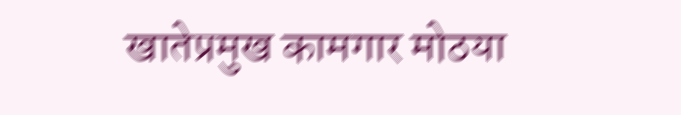खातेप्रमुख कामगार मोठया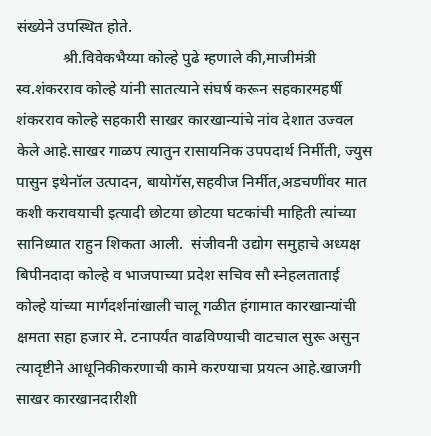संख्येने उपस्थित होते.
            श्री.विवेकभैय्या कोल्हे पुढे म्हणाले की,माजीमंत्री स्व.शंकरराव कोल्हे यांनी सातत्याने संघर्ष करून सहकारमहर्षी शंकरराव कोल्हे सहकारी साखर कारखान्यांचे नांव देशात उज्वल केले आहे.साखर गाळप त्यातुन रासायनिक उपपदार्थ निर्मीती, ज्युस पासुन इथेनॉल उत्पादन, बायोगॅस,सहवीज निर्मीत,अडचणींवर मात कशी करावयाची इत्यादी छोटया छोटया घटकांची माहिती त्यांच्या सानिध्यात राहुन शिकता आली.  संजीवनी उद्योग समुहाचे अध्यक्ष बिपीनदादा कोल्हे व भाजपाच्या प्रदेश सचिव सौ स्नेहलताताई कोल्हे यांच्या मार्गदर्शनांखाली चालू गळीत हंगामात कारखान्यांची क्षमता सहा हजार मे. टनापर्यंत वाढविण्याची वाटचाल सुरू असुन त्यादृष्टीने आधूनिकीकरणाची कामे करण्याचा प्रयत्न आहे.खाजगी साखर कारखानदारीशी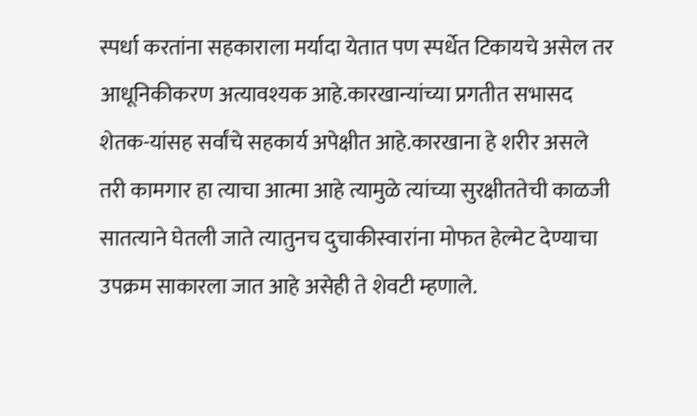स्पर्धा करतांना सहकाराला मर्यादा येतात पण स्पर्धेत टिकायचे असेल तर आधूनिकीकरण अत्यावश्यक आहे.कारखान्यांच्या प्रगतीत सभासद शेतक-यांसह सर्वांचे सहकार्य अपेक्षीत आहे.कारखाना हे शरीर असले तरी कामगार हा त्याचा आत्मा आहे त्यामुळे त्यांच्या सुरक्षीततेची काळजी सातत्याने घेतली जाते त्यातुनच दुचाकीस्वारांना मोफत हेल्मेट देण्याचा उपक्रम साकारला जात आहे असेही ते शेवटी म्हणाले.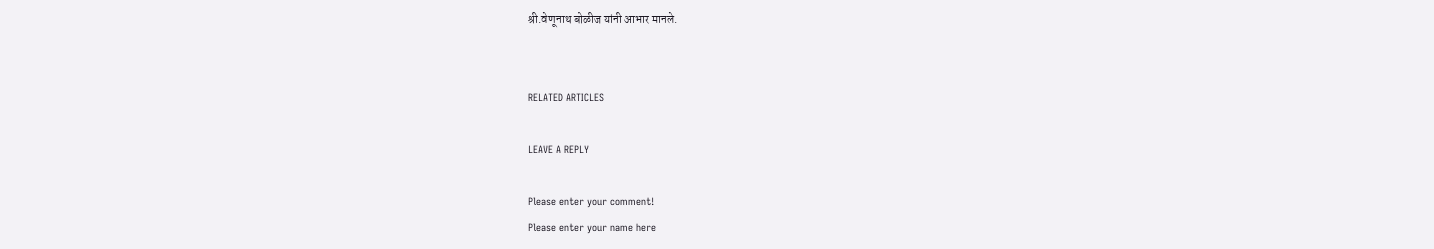श्री.वेणूनाथ बोळीज यांनी आभार मानले.


RELATED ARTICLES

LEAVE A REPLY

Please enter your comment!
Please enter your name here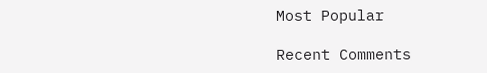Most Popular

Recent Comments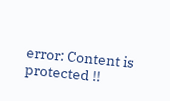error: Content is protected !!